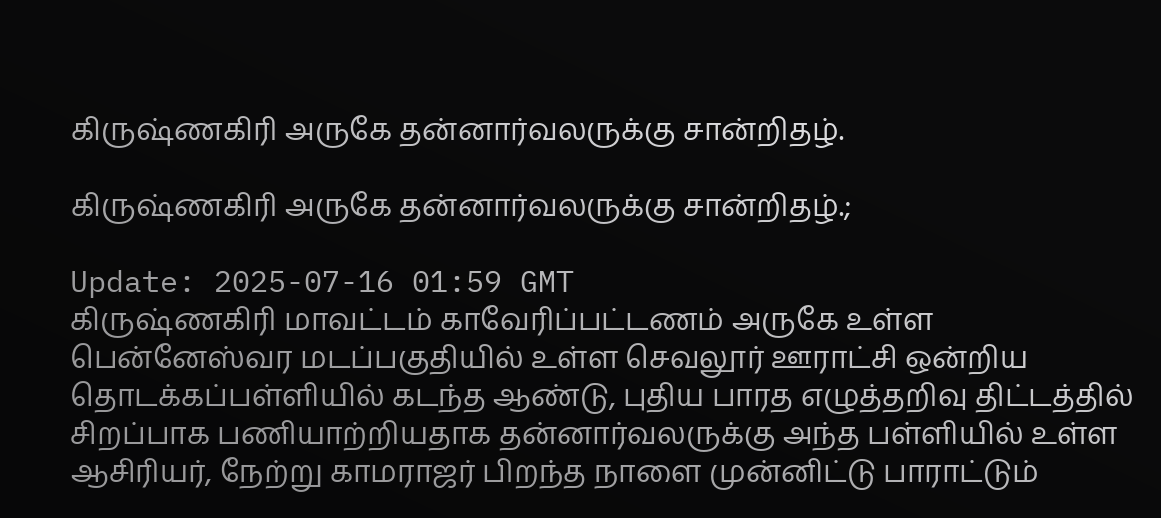கிருஷ்ணகிரி அருகே தன்னார்வலருக்கு சான்றிதழ்.

கிருஷ்ணகிரி அருகே தன்னார்வலருக்கு சான்றிதழ்.;

Update: 2025-07-16 01:59 GMT
கிருஷ்ணகிரி மாவட்டம் காவேரிப்பட்டணம் அருகே உள்ள பென்னேஸ்வர மடப்பகுதியில் உள்ள செவலூர் ஊராட்சி ஒன்றிய தொடக்கப்பள்ளியில் கடந்த ஆண்டு, புதிய பாரத எழுத்தறிவு திட்டத்தில் சிறப்பாக பணியாற்றியதாக தன்னார்வலருக்கு அந்த பள்ளியில் உள்ள ஆசிரியர், நேற்று காமராஜர் பிறந்த நாளை முன்னிட்டு பாராட்டும்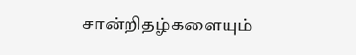சான்றிதழ்களையும்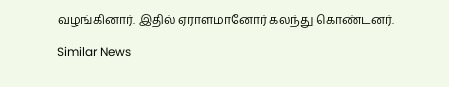வழங்கினார். இதில் ஏராளமானோர் கலந்து கொண்டனர்.

Similar News